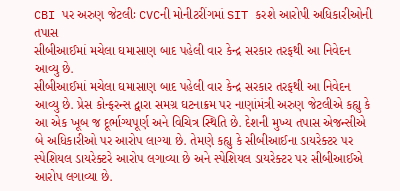CBI પર અરુણ જેટલીઃ CVCની મોનીટરીંગમાં SIT કરશે આરોપી અધિકારીઓની તપાસ
સીબીઆઈમાં મચેલા ઘમાસાણ બાદ પહેલી વાર કેન્દ્ર સરકાર તરફથી આ નિવેદન આવ્યુ છે.
સીબીઆઈમાં મચેલા ઘમાસાણ બાદ પહેલી વાર કેન્દ્ર સરકાર તરફથી આ નિવેદન આવ્યુ છે. પ્રેસ કોન્ફરન્સ દ્વારા સમગ્ર ઘટનાક્રમ પર નાણાંમંત્રી અરુણ જેટલીએ કહ્યુ કે આ એક ખૂબ જ દૂર્ભાગ્યપૂર્ણ અને વિચિત્ર સ્થિતિ છે. દેશની મુખ્ય તપાસ એજન્સીએ બે અધિકારીઓ પર આરોપ લાગ્યા છે. તેમણે કહ્યુ કે સીબીઆઈના ડાયરેક્ટર પર સ્પેશિયલ ડાયરેક્ટરે આરોપ લગાવ્યા છે અને સ્પેશિયલ ડાયરેક્ટર પર સીબીઆઈએ આરોપ લગાવ્યા છે.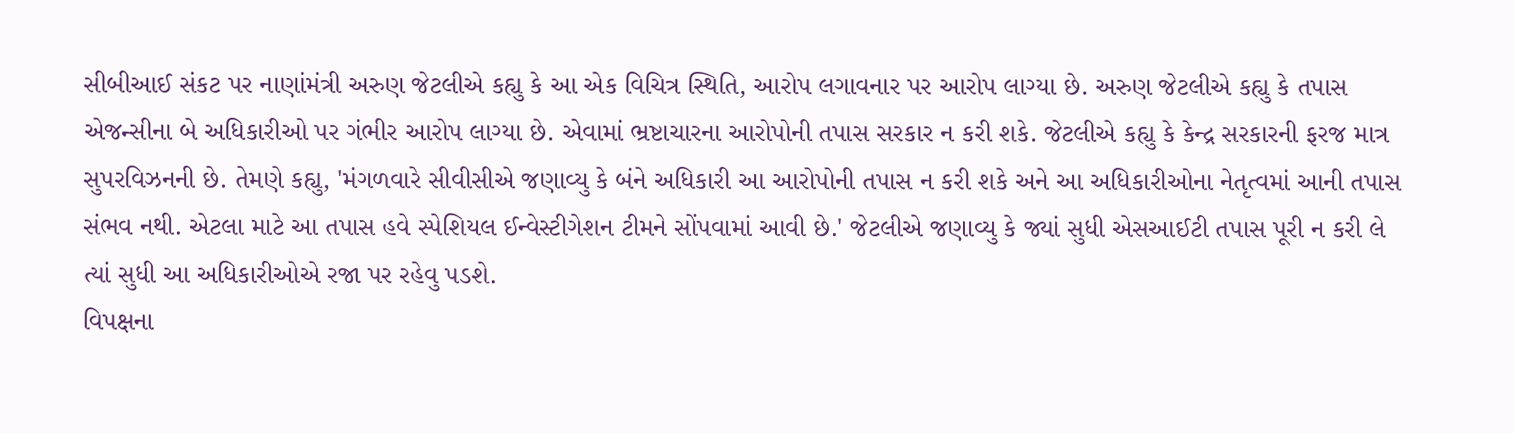સીબીઆઈ સંકટ પર નાણાંમંત્રી અરુણ જેટલીએ કહ્યુ કે આ એક વિચિત્ર સ્થિતિ, આરોપ લગાવનાર પર આરોપ લાગ્યા છે. અરુણ જેટલીએ કહ્યુ કે તપાસ એજન્સીના બે અધિકારીઓ પર ગંભીર આરોપ લાગ્યા છે. એવામાં ભ્રષ્ટાચારના આરોપોની તપાસ સરકાર ન કરી શકે. જેટલીએ કહ્યુ કે કેન્દ્ર સરકારની ફરજ માત્ર સુપરવિઝનની છે. તેમણે કહ્યુ, 'મંગળવારે સીવીસીએ જણાવ્યુ કે બંને અધિકારી આ આરોપોની તપાસ ન કરી શકે અને આ અધિકારીઓના નેતૃત્વમાં આની તપાસ સંભવ નથી. એટલા માટે આ તપાસ હવે સ્પેશિયલ ઈન્વેસ્ટીગેશન ટીમને સોંપવામાં આવી છે.' જેટલીએ જણાવ્યુ કે જ્યાં સુધી એસઆઈટી તપાસ પૂરી ન કરી લે ત્યાં સુધી આ અધિકારીઓએ રજા પર રહેવુ પડશે.
વિપક્ષના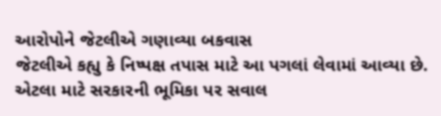આરોપોને જેટલીએ ગણાવ્યા બકવાસ
જેટલીએ કહ્યુ કે નિષ્પક્ષ તપાસ માટે આ પગલાં લેવામાં આવ્યા છે. એટલા માટે સરકારની ભૂમિકા પર સવાલ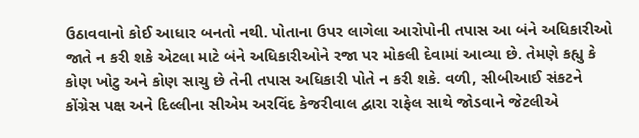ઉઠાવવાનો કોઈ આધાર બનતો નથી. પોતાના ઉપર લાગેલા આરોપોની તપાસ આ બંને અધિકારીઓ જાતે ન કરી શકે એટલા માટે બંને અધિકારીઓને રજા પર મોકલી દેવામાં આવ્યા છે. તેમણે કહ્યુ કે કોણ ખોટુ અને કોણ સાચુ છે તેની તપાસ અધિકારી પોતે ન કરી શકે. વળી, સીબીઆઈ સંકટને કોંગ્રેસ પક્ષ અને દિલ્લીના સીએમ અરવિંદ કેજરીવાલ દ્વારા રાફેલ સાથે જોડવાને જેટલીએ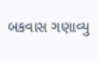બકવાસ ગણાવ્યુ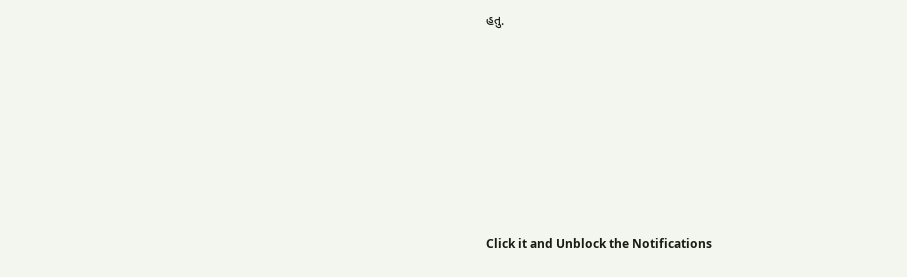હતુ.












Click it and Unblock the Notifications